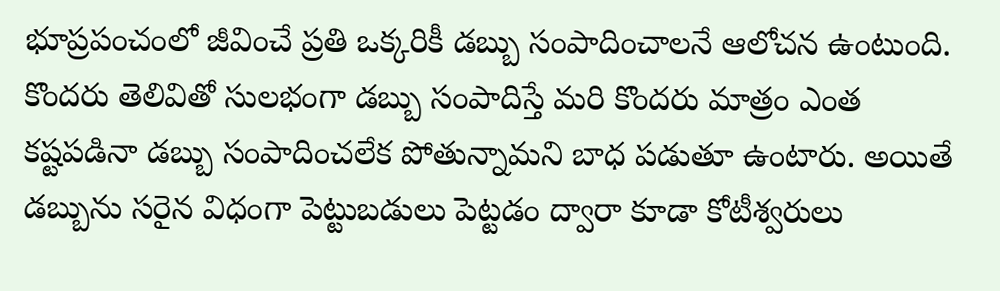భూప్రపంచంలో జీవించే ప్రతి ఒక్కరికీ డబ్బు సంపాదించాలనే ఆలోచన ఉంటుంది. కొందరు తెలివితో సులభంగా డబ్బు సంపాదిస్తే మరి కొందరు మాత్రం ఎంత కష్టపడినా డబ్బు సంపాదించలేక పోతున్నామని బాధ పడుతూ ఉంటారు. అయితే డబ్బును సరైన విధంగా పెట్టుబడులు పెట్టడం ద్వారా కూడా కోటీశ్వరులు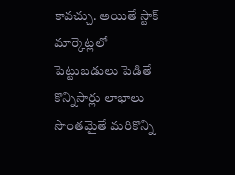కావచ్చు. అయితే స్టాక్ మార్కెట్లలో పెట్టుబడులు పెడితే కొన్నిసార్లు లాభాలు సొంతమైతే మరికొన్ని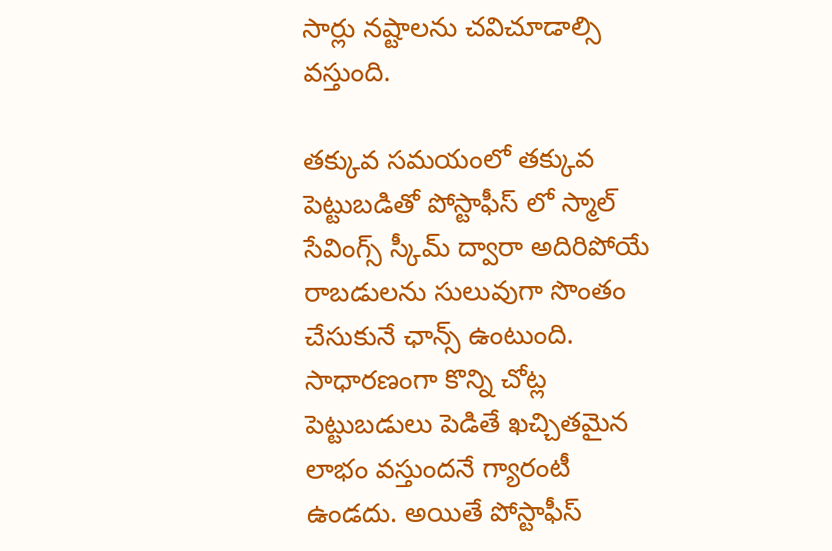సార్లు నష్టాలను చవిచూడాల్సి వస్తుంది.

తక్కువ సమయంలో తక్కువ పెట్టుబడితో పోస్టాఫీస్ లో స్మాల్ సేవింగ్స్ స్కీమ్ ద్వారా అదిరిపోయే రాబడులను సులువుగా సొంతం చేసుకునే ఛాన్స్ ఉంటుంది. సాధారణంగా కొన్ని చోట్ల పెట్టుబడులు పెడితే ఖచ్చితమైన లాభం వస్తుందనే గ్యారంటీ ఉండదు. అయితే పోస్టాఫీస్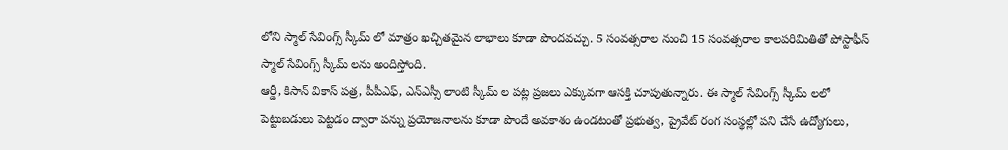లోని స్మాల్ సేవింగ్స్ స్కీమ్ లో మాత్రం ఖచ్చితమైన లాభాలు కూడా పొందవచ్చు. 5 సంవత్సరాల నుంచి 15 సంవత్సరాల కాలపరిమితితో పోస్టాఫీస్ స్మాల్ సేవింగ్స్ స్కీమ్ లను అందిస్తోంది.
ఆర్డీ, కిసాన్ వికాస్ పత్ర, పీపీఎఫ్, ఎన్ఎస్సీ లాంటి స్కీమ్ ల పట్ల ప్రజలు ఎక్కువగా ఆసక్తి చూపుతున్నారు. ఈ స్మాల్ సేవింగ్స్ స్కీమ్ లలో పెట్టుబడులు పెట్టడం ద్వారా పన్ను ప్రయోజనాలను కూడా పొందే అవకాశం ఉండటంతో ప్రభుత్వ, ప్రైవేట్ రంగ సంస్థల్లో పని చేసే ఉద్యోగులు,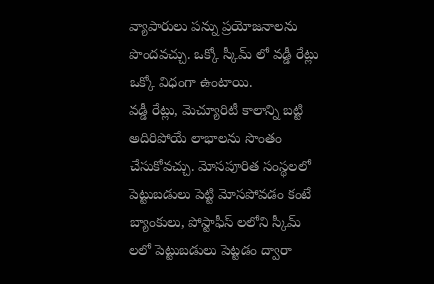వ్యాపారులు పన్ను ప్రయోజనాలను పొందవచ్చు. ఒక్కో స్కీమ్ లో వడ్డీ రేట్లు ఒక్కో విధంగా ఉంటాయి.
వడ్డీ రేట్లు, మెచ్యూరిటీ కాలాన్ని బట్టి అదిరిపోయే లాభాలను సొంతం చేసుకోవచ్చు. మోసపూరిత సంస్థలలో పెట్టుబడులు పెట్టి మోసపోవడం కంటే బ్యాంకులు, పోస్టాఫీస్ లలోని స్కీమ్ లలో పెట్టుబడులు పెట్టడం ద్వారా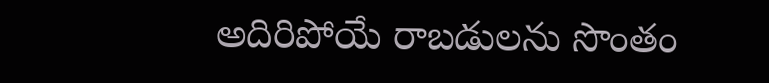అదిరిపోయే రాబడులను సొంతం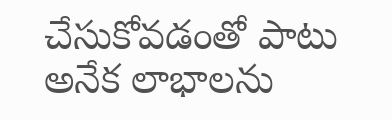చేసుకోవడంతో పాటు అనేక లాభాలను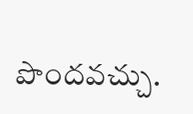పొందవచ్చు.